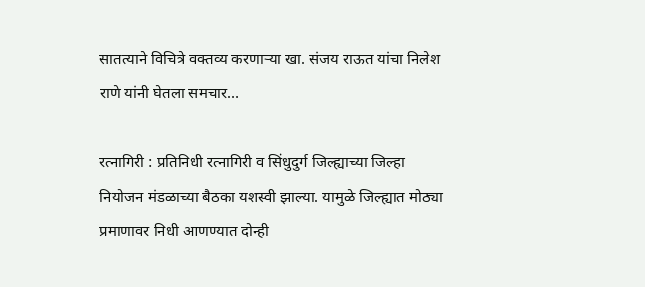सातत्याने विचित्रे वक्तव्य करणाऱ्या खा. संजय राऊत यांचा निलेश राणे यांनी घेतला समचार…

रत्नागिरी : प्रतिनिधी रत्नागिरी व सिंधुदुर्ग जिल्ह्याच्या जिल्हा नियोजन मंडळाच्या बैठका यशस्वी झाल्या. यामुळे जिल्ह्यात मोठ्या प्रमाणावर निधी आणण्यात दोन्ही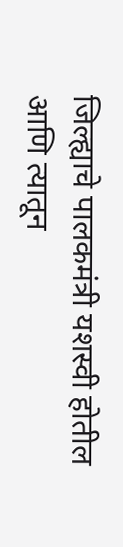जिल्ह्याचे पालकमंत्री यशस्वी होतील आणि त्यातून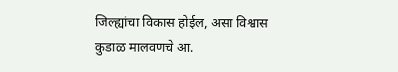जिल्ह्यांचा विकास होईल, असा विश्वास कुडाळ मालवणचे आ.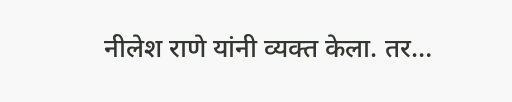नीलेश राणे यांनी व्यक्त केला. तर…